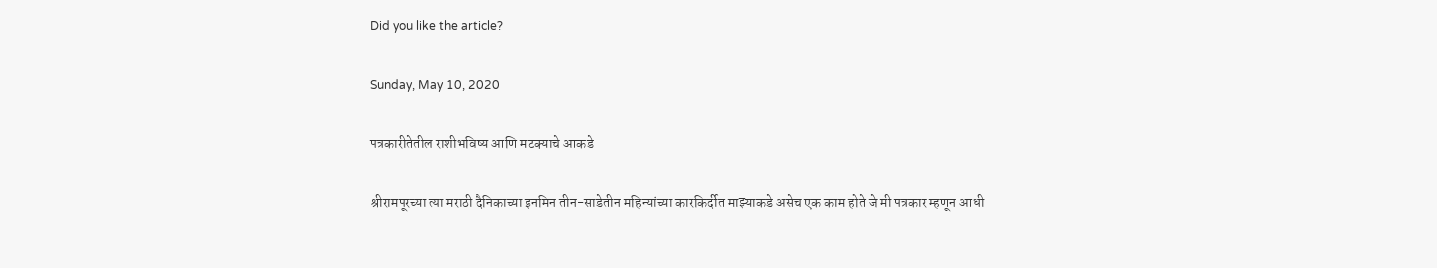Did you like the article?

Sunday, May 10, 2020

पत्रकारीतेतील राशीभविष्य आणि मटक्याचे आकडे

श्रीरामपूरच्या त्या मराठी दैनिकाच्या इनमिन तीन-साडेतीन महिन्यांच्या कारकिर्दीत माझ्याकडे असेच एक काम होते जे मी पत्रकार म्हणून आधी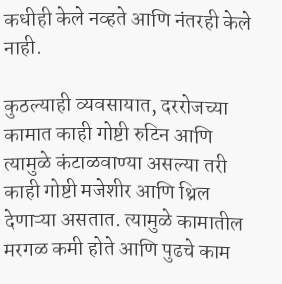कधीही केले नव्हते आणि नंतरही केले नाही.

कुठल्याही व्यवसायात, दररोजच्या कामात काही गोष्टी रुटिन आणि त्यामुळे कंटाळवाण्या असल्या तरी काही गोष्टी मजेशीर आणि थ्रिल देणाऱ्या असतात. त्यामुळे कामातील मरगळ कमी होते आणि पुढचे काम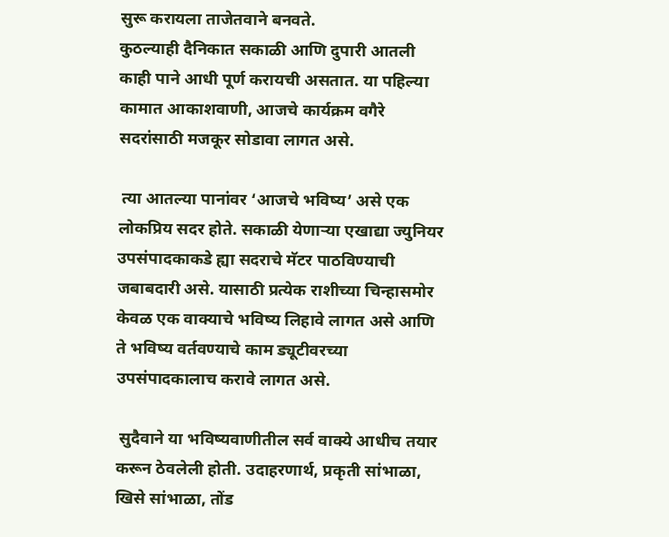सुरू करायला ताजेतवाने बनवते.
कुठल्याही दैनिकात सकाळी आणि दुपारी आतली काही पाने आधी पूर्ण करायची असतात. या पहिल्या कामात आकाशवाणी, आजचे कार्यक्रम वगैरे सदरांसाठी मजकूर सोडावा लागत असे.

 त्या आतल्या पानांवर ‘आजचे भविष्य’ असे एक लोकप्रिय सदर होते. सकाळी येणाऱ्या एखाद्या ज्युनियर उपसंपादकाकडे ह्या सदराचे मॅटर पाठविण्याची जबाबदारी असे. यासाठी प्रत्येक राशीच्या चिन्हासमोर केवळ एक वाक्याचे भविष्य लिहावे लागत असे आणि ते भविष्य वर्तवण्याचे काम ड्यूटीवरच्या उपसंपादकालाच करावे लागत असे.

 सुदैवाने या भविष्यवाणीतील सर्व वाक्ये आधीच तयार करून ठेवलेली होती. उदाहरणार्थ, प्रकृती सांभाळा, खिसे सांभाळा, तोंड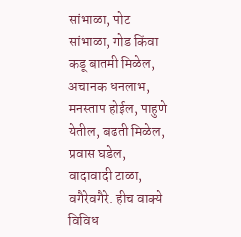सांभाळा, पोट सांभाळा, गोड किंवा कडू बातमी मिळेल, अचानक धनलाभ, मनस्ताप होईल, पाहुणे येतील, बढती मिळेल, प्रवास घडेल, वादावादी टाळा, वगैरेवगैरे. हीच वाक्ये विविध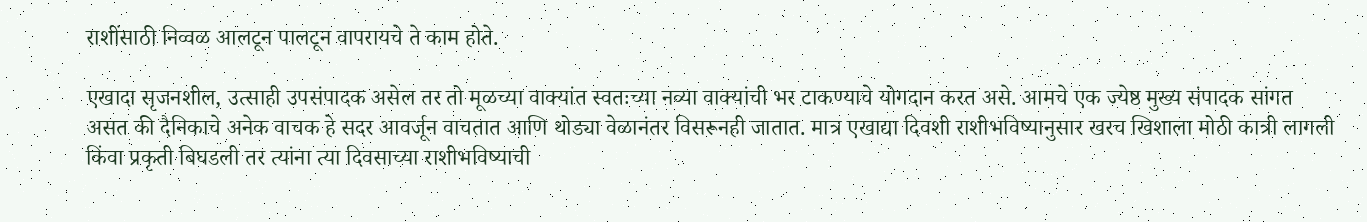राशींसाठी निव्वळ आलटून पालटून वापरायचे ते काम होते.

एखादा सृजनशील, उत्साही उपसंपादक असेल तर तो मूळच्या वाक्यांत स्वतःच्या नव्या वाक्यांची भर टाकण्याचे योगदान करत असे. आमचे एक ज्येष्ठ मुख्य संपादक सांगत असत की दैनिकाचे अनेक वाचक हे सदर आवर्जून वाचतात आणि थोड्या वेळानंतर विसरूनही जातात. मात्र एखाद्या दिवशी राशीभविष्यानुसार खरच खिशाला मोठी कात्री लागली किंवा प्रकृती बिघडली तर त्यांना त्या दिवसाच्या राशीभविष्याची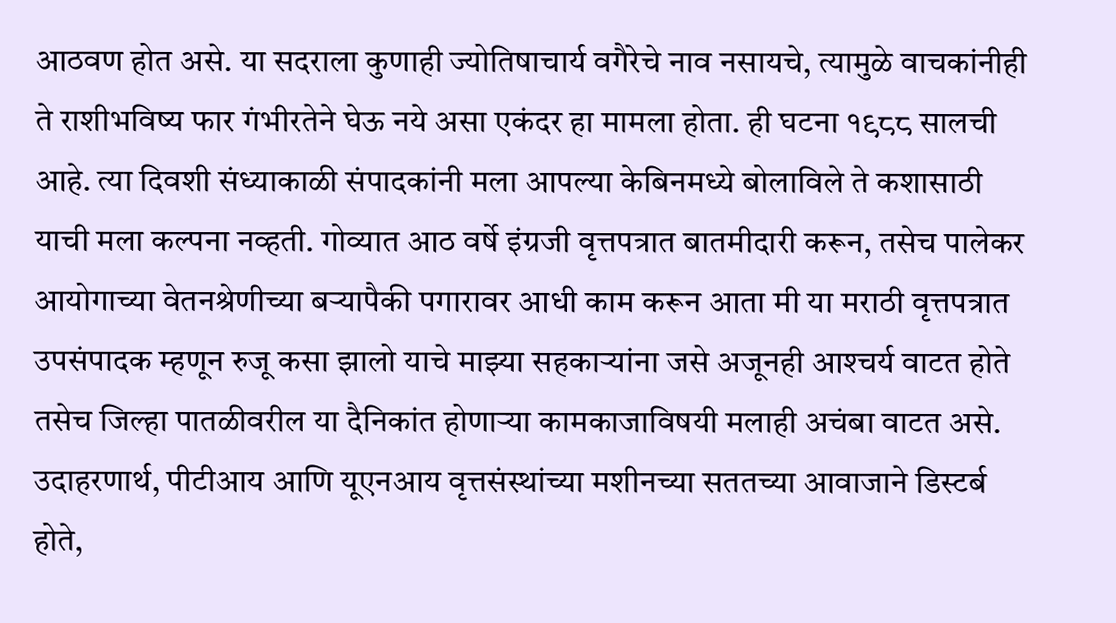आठवण होत असे. या सदराला कुणाही ज्योतिषाचार्य वगैरेचे नाव नसायचे, त्यामुळे वाचकांनीही ते राशीभविष्य फार गंभीरतेने घेऊ नये असा एकंदर हा मामला होता. ही घटना १९८८ सालची आहे. त्या दिवशी संध्याकाळी संपादकांनी मला आपल्या केबिनमध्ये बोलाविले ते कशासाठी याची मला कल्पना नव्हती. गोव्यात आठ वर्षे इंग्रजी वृत्तपत्रात बातमीदारी करून, तसेच पालेकर आयोगाच्या वेतनश्रेणीच्या बऱ्यापैकी पगारावर आधी काम करून आता मी या मराठी वृत्तपत्रात उपसंपादक म्हणून रुजू कसा झालो याचे माझ्या सहकाऱ्यांना जसे अजूनही आश्‍चर्य वाटत होते तसेच जिल्हा पातळीवरील या दैनिकांत होणाऱ्या कामकाजाविषयी मलाही अचंबा वाटत असे. उदाहरणार्थ, पीटीआय आणि यूएनआय वृत्तसंस्थांच्या मशीनच्या सततच्या आवाजाने डिस्टर्ब होते,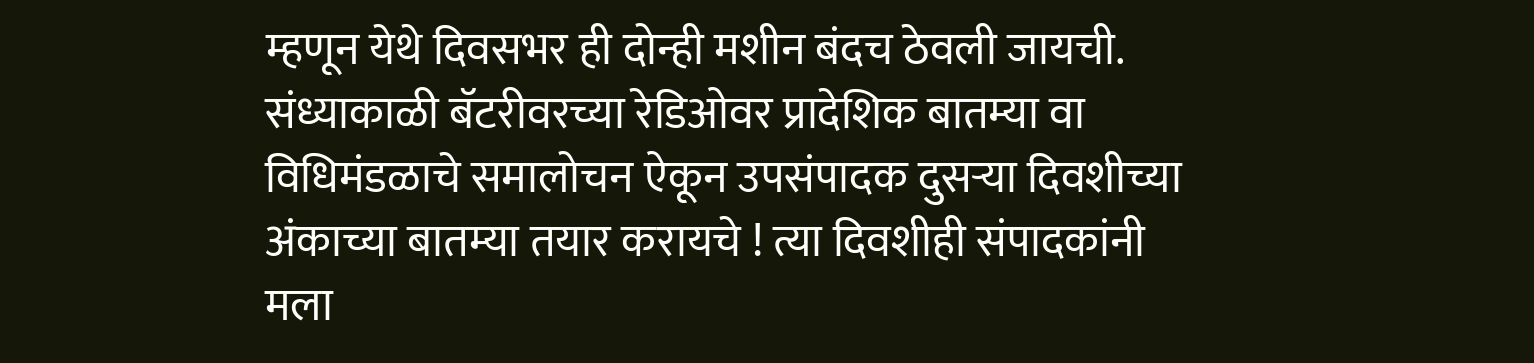म्हणून येथे दिवसभर ही दोन्ही मशीन बंदच ठेवली जायची. संध्याकाळी बॅटरीवरच्या रेडिओवर प्रादेशिक बातम्या वा विधिमंडळाचे समालोचन ऐकून उपसंपादक दुसऱ्या दिवशीच्या अंकाच्या बातम्या तयार करायचे ! त्या दिवशीही संपादकांनी मला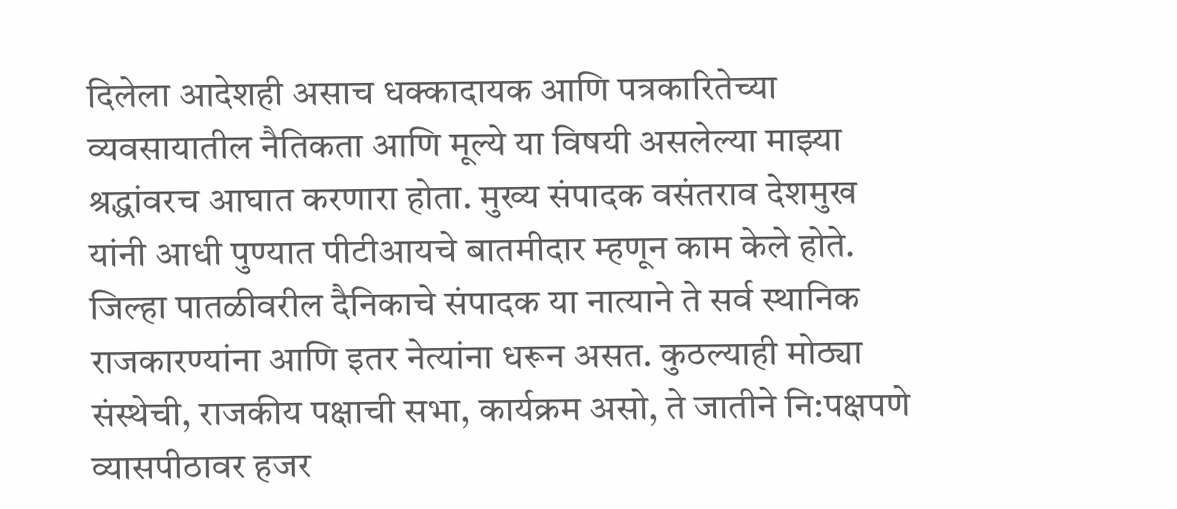दिलेला आदेशही असाच धक्कादायक आणि पत्रकारितेच्या व्यवसायातील नैतिकता आणि मूल्ये या विषयी असलेल्या माझ्या श्रद्धांवरच आघात करणारा होता. मुख्य संपादक वसंतराव देशमुख यांनी आधी पुण्यात पीटीआयचे बातमीदार म्हणून काम केले होते. जिल्हा पातळीवरील दैनिकाचे संपादक या नात्याने ते सर्व स्थानिक राजकारण्यांना आणि इतर नेत्यांना धरून असत. कुठल्याही मोठ्या संस्थेची, राजकीय पक्षाची सभा, कार्यक्रम असो, ते जातीने नि:पक्षपणे व्यासपीठावर हजर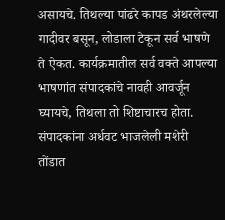असायचे. तिथल्या पांढरे कापड अंथरलेल्या गादीवर बसून, लोडाला टेकून सर्व भाषणे ते ऐकत. कार्यक्रमातील सर्व वक्ते आपल्या भाषणांत संपादकांचे नावही आवर्जून घ्यायचे, तिथला तो शिष्टाचारच होता. संपादकांना अर्धवट भाजलेली मशेरी तोंडात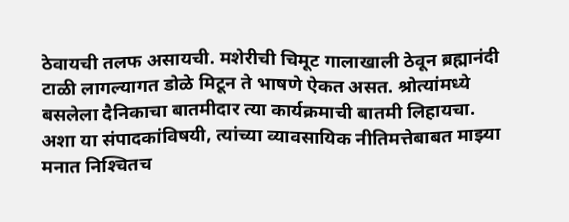ठेवायची तलफ असायची. मशेरीची चिमूट गालाखाली ठेवून ब्रह्मानंदी टाळी लागल्यागत डोळे मिटून ते भाषणे ऐकत असत. श्रोत्यांमध्ये बसलेला दैनिकाचा बातमीदार त्या कार्यक्रमाची बातमी लिहायचा. अशा या संपादकांविषयी, त्यांच्या व्यावसायिक नीतिमत्तेबाबत माझ्या मनात निश्‍चितच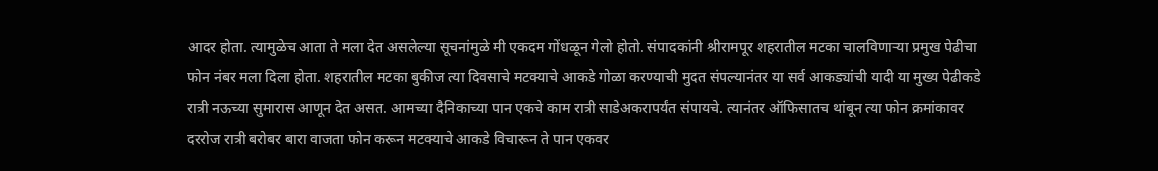आदर होता. त्यामुळेच आता ते मला देत असलेल्या सूचनांमुळे मी एकदम गोंधळून गेलो होतो. संपादकांनी श्रीरामपूर शहरातील मटका चालविणाऱ्या प्रमुख पेढीचा फोन नंबर मला दिला होता. शहरातील मटका बुकीज त्या दिवसाचे मटक्याचे आकडे गोळा करण्याची मुदत संपल्यानंतर या सर्व आकड्यांची यादी या मुख्य पेढीकडे रात्री नऊच्या सुमारास आणून देत असत. आमच्या दैनिकाच्या पान एकचे काम रात्री साडेअकरापर्यंत संपायचे. त्यानंतर ऑफिसातच थांबून त्या फोन क्रमांकावर दररोज रात्री बरोबर बारा वाजता फोन करून मटक्याचे आकडे विचारून ते पान एकवर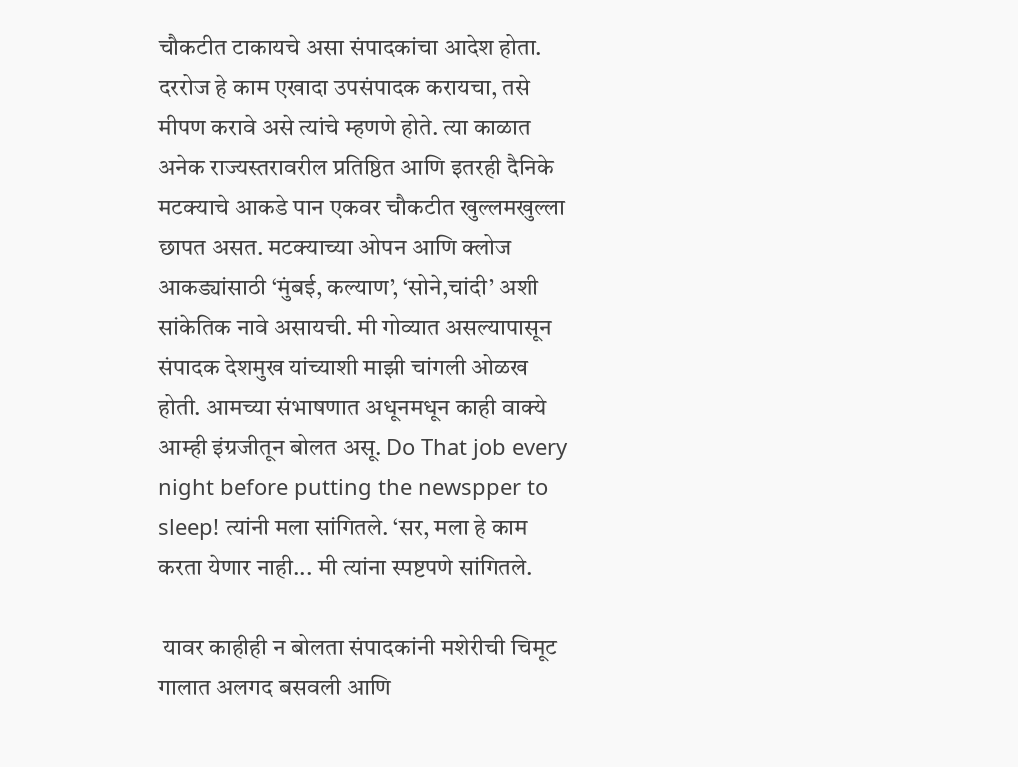चौकटीत टाकायचे असा संपादकांचा आदेश होता. दररोज हे काम एखादा उपसंपादक करायचा, तसे मीपण करावे असे त्यांचे म्हणणे होते. त्या काळात अनेक राज्यस्तरावरील प्रतिष्ठित आणि इतरही दैनिके मटक्याचे आकडे पान एकवर चौकटीत खुल्लमखुल्ला छापत असत. मटक्याच्या ओपन आणि क्लोज आकड्यांसाठी ‘मुंबई, कल्याण’, ‘सोने,चांदी’ अशी सांकेतिक नावे असायची. मी गोव्यात असल्यापासून संपादक देशमुख यांच्याशी माझी चांगली ओळख होती. आमच्या संभाषणात अधूनमधून काही वाक्ये आम्ही इंग्रजीतून बोलत असू. Do That job every night before putting the newspper to sleep! त्यांनी मला सांगितले. ‘सर, मला हे काम करता येणार नाही... मी त्यांना स्पष्टपणे सांगितले.

 यावर काहीही न बोलता संपादकांनी मशेरीची चिमूट गालात अलगद बसवली आणि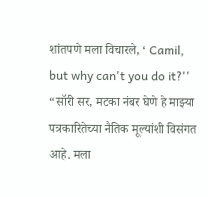शांतपणे मला विचारले, ‘ Camil, but why can't you do it?'' “सॉरी सर, मटका नंबर घेणे हे माझ्या पत्रकारितेच्या नैतिक मूल्यांशी विसंगत आहे. मला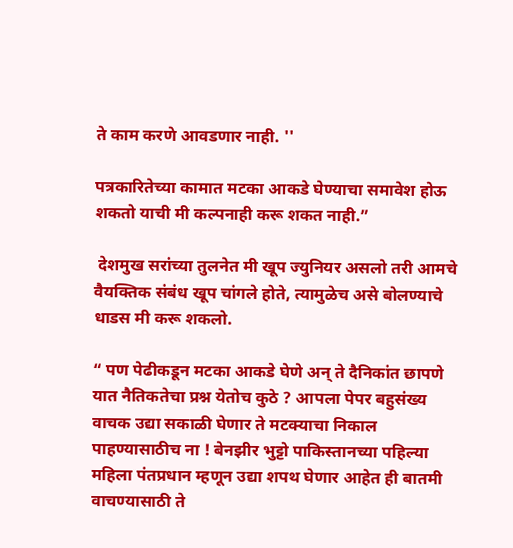ते काम करणे आवडणार नाही. ''

पत्रकारितेच्या कामात मटका आकडे घेण्याचा समावेश होऊ शकतो याची मी कल्पनाही करू शकत नाही.”

 देशमुख सरांच्या तुलनेत मी खूप ज्युनियर असलो तरी आमचे वैयक्तिक संबंध खूप चांगले होते, त्यामुळेच असे बोलण्याचे धाडस मी करू शकलो.

“ पण पेढीकडून मटका आकडे घेणे अन्‌ ते दैनिकांत छापणे यात नैतिकतेचा प्रश्न येतोच कुठे ? आपला पेपर बहुसंख्य वाचक उद्या सकाळी घेणार ते मटक्याचा निकाल पाहण्यासाठीच ना ! बेनझीर भुट्टो पाकिस्तानच्या पहिल्या महिला पंतप्रधान म्हणून उद्या शपथ घेणार आहेत ही बातमी वाचण्यासाठी ते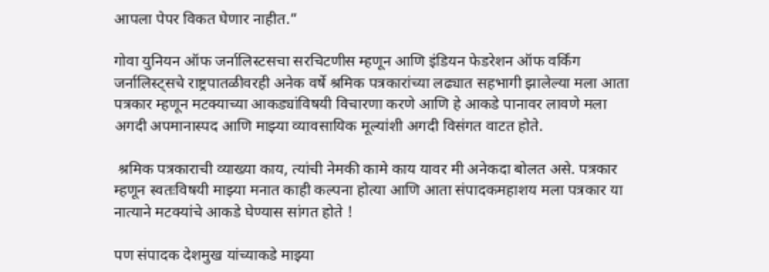आपला पेपर विकत घेणार नाहीत.”

गोवा युनियन ऑफ जर्नालिस्टसचा सरचिटणीस म्हणून आणि इंडियन फेडरेशन ऑफ वर्किंग जर्नालिस्ट्सचे राष्ट्रपातळीवरही अनेक वर्षे श्रमिक पत्रकारांच्या लढ्यात सहभागी झालेल्या मला आता पत्रकार म्हणून मटक्याच्या आकड्यांविषयी विचारणा करणे आणि हे आकडे पानावर लावणे मला अगदी अपमानास्पद आणि माझ्या व्यावसायिक मूल्यांशी अगदी विसंगत वाटत होते.

 श्रमिक पत्रकाराची व्याख्या काय, त्यांची नेमकी कामे काय यावर मी अनेकदा बोलत असे. पत्रकार म्हणून स्वतःविषयी माझ्या मनात काही कल्पना होत्या आणि आता संपादकमहाशय मला पत्रकार या नात्याने मटक्यांचे आकडे घेण्यास सांगत होते !

पण संपादक देशमुख यांच्याकडे माझ्या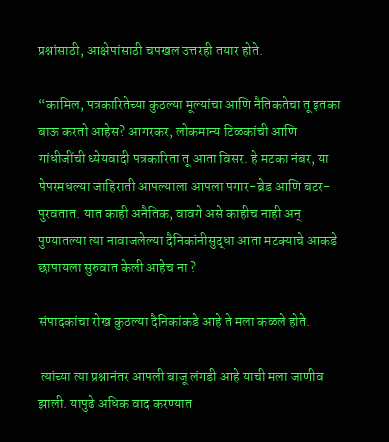प्रश्नांसाठी, आक्षेपांसाठी चपखल उत्तरही तयार होते.

“कामिल, पत्रकारितेच्या कुठल्या मूल्यांचा आणि नैतिकतेचा तू इतका बाऊ करतो आहेस? आगरकर, लोकमान्य टिळकांची आणि गांधीजींची ध्येयवादी पत्रकारिता तू आता विसर. हे मटका नंबर, या पेपरमधल्या जाहिराती आपल्याला आपला पगार-ब्रेड आणि बटर-पुरवतात. यात काही अनैतिक, वावगे असे काहीच नाही अन्‌ पुण्यातल्या त्या नावाजलेल्या दैनिकांनीसुद्धा आता मटक्याचे आकडे छापायला सुरुवात केली आहेच ना ?

संपादकांचा रोख कुठल्या दैनिकांकडे आहे ते मला कळले होते.

 त्यांच्या त्या प्रश्नानंतर आपली बाजू लंगडी आहे याची मला जाणीव झाली. यापुढे अधिक वाद करण्यात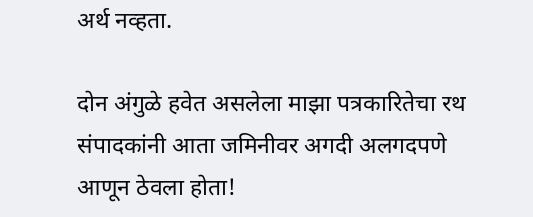अर्थ नव्हता.

दोन अंगुळे हवेत असलेला माझा पत्रकारितेचा रथ संपादकांनी आता जमिनीवर अगदी अलगदपणे आणून ठेवला होता!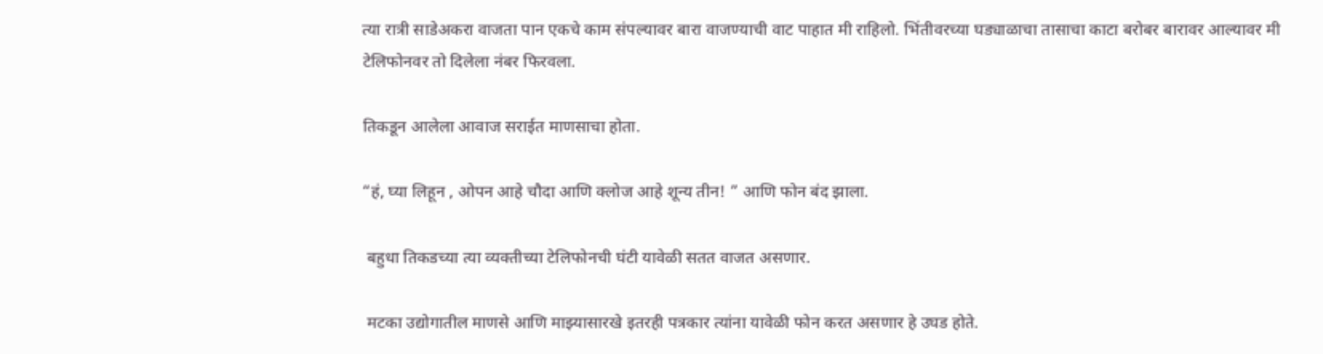त्या रात्री साडेअकरा वाजता पान एकचे काम संपल्यावर बारा वाजण्याची वाट पाहात मी राहिलो. भिंतीवरच्या घड्याळाचा तासाचा काटा बरोबर बारावर आल्यावर मी टेलिफोनवर तो दिलेला नंबर फिरवला.

तिकडून आलेला आवाज सराईत माणसाचा होता.

“हं, घ्या लिहून , ओपन आहे चौदा आणि क्लोज आहे शून्य तीन! ” आणि फोन बंद झाला.

 बहुधा तिकडच्या त्या व्यक्तीच्या टेलिफोनची घंटी यावेळी सतत वाजत असणार.

 मटका उद्योगातील माणसे आणि माझ्यासारखे इतरही पत्रकार त्यांना यावेळी फोन करत असणार हे उघड होते.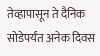तेव्हापासून ते दैनिक सोडेपर्यंत अनेक दिवस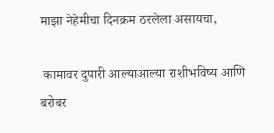माझा नेहेमीचा दिनक्रम ठरलेला असायचा,

 कामावर दुपारी आल्याआल्या राशीभविष्य आणि बरोबर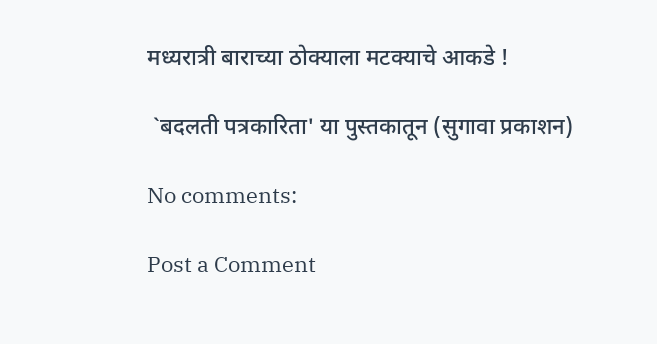मध्यरात्री बाराच्या ठोक्याला मटक्याचे आकडे !

 `बदलती पत्रकारिता' या पुस्तकातून (सुगावा प्रकाशन)

No comments:

Post a Comment